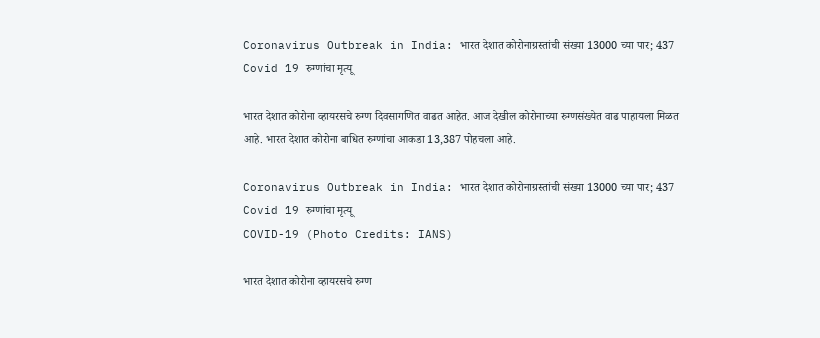Coronavirus Outbreak in India: भारत देशात कोरोनाग्रस्तांची संख्या 13000 च्या पार; 437 Covid 19 रुग्णांचा मृत्यू

भारत देशात कोरोना व्हायरसचे रुग्ण दिवसागणित वाढत आहेत. आज देखील कोरोनाच्या रुग्णसंख्येत वाढ पाहायला मिळत आहे. भारत देशात कोरोना बाधित रुग्णांचा आकडा 13,387 पोहचला आहे.

Coronavirus Outbreak in India: भारत देशात कोरोनाग्रस्तांची संख्या 13000 च्या पार; 437 Covid 19 रुग्णांचा मृत्यू
COVID-19 (Photo Credits: IANS)

भारत देशात कोरोना व्हायरसचे रुग्ण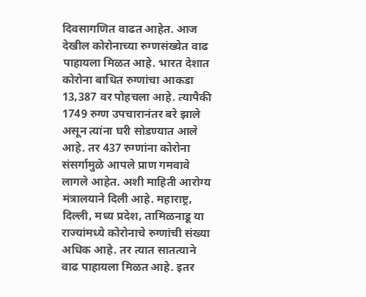दिवसागणित वाढत आहेत. आज देखील कोरोनाच्या रुग्णसंख्येत वाढ पाहायला मिळत आहे. भारत देशात कोरोना बाधित रुग्णांचा आकडा 13,387 वर पोहचला आहे. त्यापैकी 1749 रुग्ण उपचारानंतर बरे झाले असून त्यांना घरी सोडण्यात आले आहे. तर 437 रुग्णांना कोरोना संसर्गामुळे आपले प्राण गमवावे लागले आहेत. अशी माहिती आरोग्य मंत्रालयाने दिली आहे. महाराष्ट्र, दिल्ली, मध्य प्रदेश, तामिळनाडू या राज्यांमध्ये कोरोनाचे रुग्णांची संख्या अधिक आहे. तर त्यात सातत्याने वाढ पाहायला मिळत आहे. इतर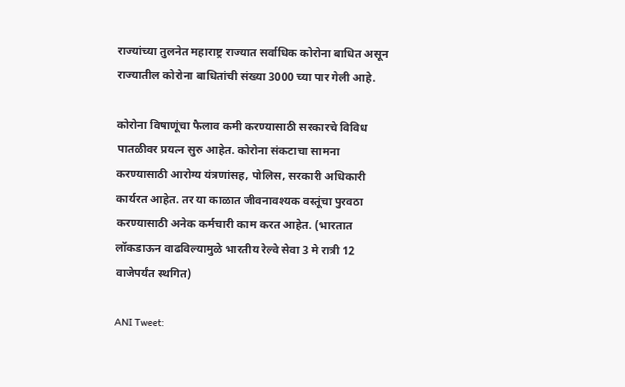राज्यांच्या तुलनेत महाराष्ट्र राज्यात सर्वाधिक कोरोना बाधित असून राज्यातील कोरोना बाधितांची संख्या 3000 च्या पार गेली आहे.

कोरोना विषाणूंचा फैलाव कमी करण्यासाठी सरकारचे विविध पातळीवर प्रयत्न सुरु आहेत. कोरोना संकटाचा सामना करण्यासाठी आरोग्य यंत्रणांसह, पोलिस, सरकारी अधिकारी कार्यरत आहेत. तर या काळात जीवनावश्यक वस्तूंचा पुरवठा करण्यासाठी अनेक कर्मचारी काम करत आहेत. (भारतात लॉकडाऊन वाढविल्यामुळे भारतीय रेल्वे सेवा 3 मे रात्री 12 वाजेपर्यंत स्थगित)

ANI Tweet: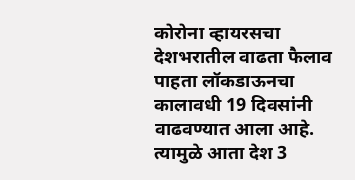कोरोना व्हायरसचा देशभरातील वाढता फैलाव पाहता लॉकडाऊनचा कालावधी 19 दिवसांनी वाढवण्यात आला आहे. त्यामुळे आता देश 3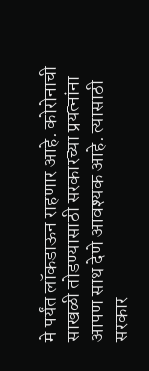मे पर्यंत लॉकडाऊन राहणार आहे. कोरोनाची साखळी तोडण्यासाठी सरकारच्या प्रयत्नांना आपण साथ देणे आवश्यक आहे. त्यासाठी सरकार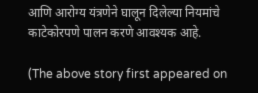आणि आरोग्य यंत्रणेने घालून दिलेल्या नियमांचे काटेकोरपणे पालन करणे आवश्यक आहे.

(The above story first appeared on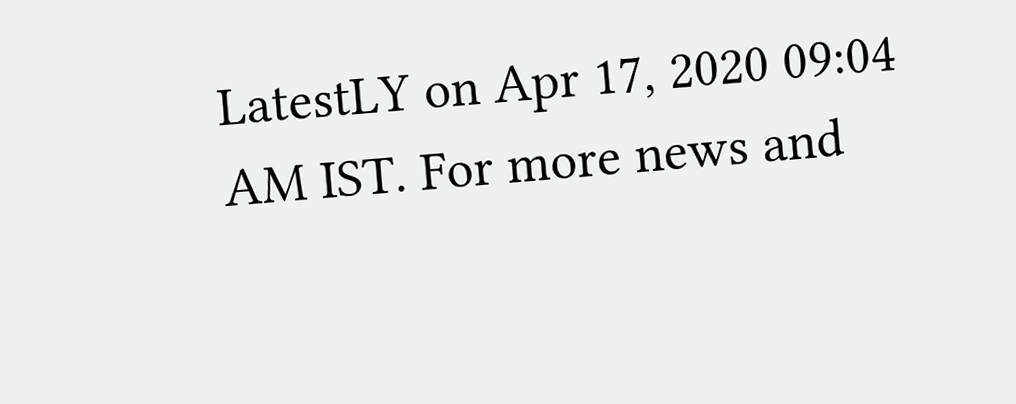LatestLY on Apr 17, 2020 09:04 AM IST. For more news and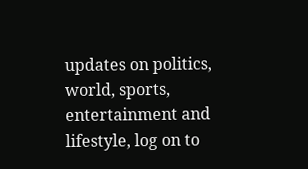updates on politics, world, sports, entertainment and lifestyle, log on to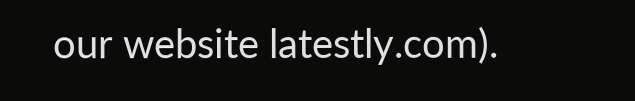our website latestly.com).